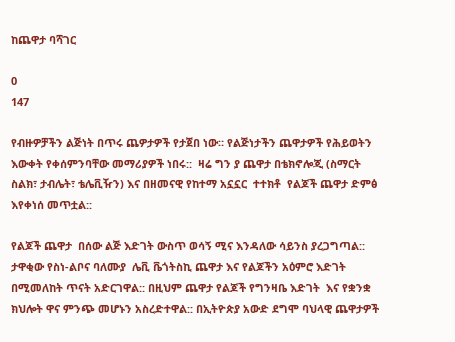ከጨዋታ ባሻገር

0
147

የብዙዎቻችን ልጅነት በጥሩ ጨዎታዎች የታጀበ ነው። የልጅነታችን ጨዋታዎች የሕይወትን እውቀት የቀሰምንባቸው መማሪያዎች ነበሩ::  ዛሬ ግን ያ ጨዋታ በቴክኖሎጂ (ስማርት ስልክ፣ ታብሌት፣ ቴሌቪዥን) እና በዘመናዊ የከተማ አኗኗር  ተተክቶ  የልጆች ጨዋታ ድምፅ እየቀነሰ መጥቷል::

የልጆች ጨዋታ  በሰው ልጅ እድገት ውስጥ ወሳኝ ሚና እንዳለው ሳይንስ ያረጋግጣል:: ታዋቂው የስነ-ልቦና ባለሙያ  ሌቪ ቬጎትስኪ ጨዋታ እና የልጆችን አዕምሮ እድገት በሚመለከት ጥናት አድርገዋል:: በዚህም ጨዋታ የልጆች የግንዛቤ እድገት  እና የቋንቋ ክህሎት ዋና ምንጭ መሆኑን አስረድተዋል:: በኢትዮጵያ አውድ ደግሞ ባህላዊ ጨዋታዎች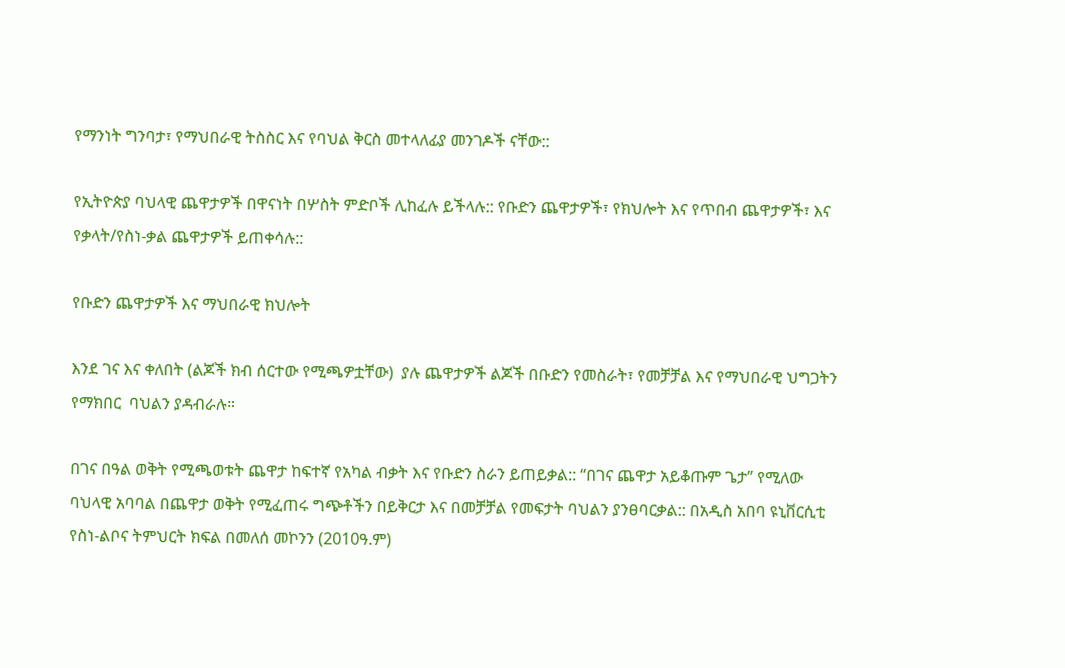የማንነት ግንባታ፣ የማህበራዊ ትስስር እና የባህል ቅርስ መተላለፊያ መንገዶች ናቸው::

የኢትዮጵያ ባህላዊ ጨዋታዎች በዋናነት በሦስት ምድቦች ሊከፈሉ ይችላሉ:: የቡድን ጨዋታዎች፣ የክህሎት እና የጥበብ ጨዋታዎች፣ እና የቃላት/የስነ-ቃል ጨዋታዎች ይጠቀሳሉ::

የቡድን ጨዋታዎች እና ማህበራዊ ክህሎት

እንደ ገና እና ቀለበት (ልጆች ክብ ሰርተው የሚጫዎቷቸው)  ያሉ ጨዋታዎች ልጆች በቡድን የመስራት፣ የመቻቻል እና የማህበራዊ ህግጋትን የማክበር  ባህልን ያዳብራሉ።

በገና በዓል ወቅት የሚጫወቱት ጨዋታ ከፍተኛ የአካል ብቃት እና የቡድን ስራን ይጠይቃል:: “በገና ጨዋታ አይቆጡም ጌታ” የሚለው ባህላዊ አባባል በጨዋታ ወቅት የሚፈጠሩ ግጭቶችን በይቅርታ እና በመቻቻል የመፍታት ባህልን ያንፀባርቃል:: በአዲስ አበባ ዩኒቨርሲቲ የስነ-ልቦና ትምህርት ክፍል በመለሰ መኮንን (2010ዓ.ም)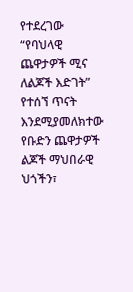የተደረገው “የባህላዊ ጨዋታዎች ሚና ለልጆች እድገት” የተሰኘ ጥናት እንደሚያመለክተው የቡድን ጨዋታዎች ልጆች ማህበራዊ ህጎችን፣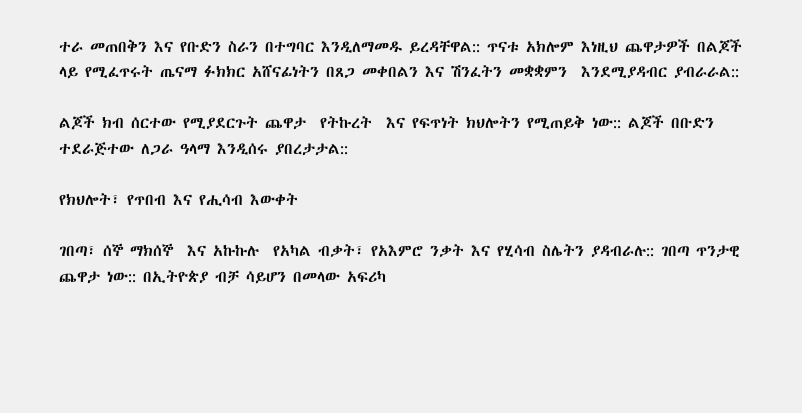ተራ መጠበቅን እና የቡድን ስራን በተግባር እንዲለማመዱ ይረዳቸዋል:: ጥናቱ አክሎም እነዚህ ጨዋታዎች በልጆች ላይ የሚፈጥሩት ጤናማ ፉክክር አሸናፊነትን በጸጋ መቀበልን እና ሽንፈትን መቋቋምን  እንደሚያዳብር ያብራራል::

ልጆች ክብ ሰርተው የሚያደርጉት ጨዋታ  የትኩረት  እና የፍጥነት ክህሎትን የሚጠይቅ ነው:: ልጆች በቡድን ተደራጅተው ለጋራ ዓላማ እንዲሰሩ ያበረታታል::

የክህሎት፣ የጥበብ እና የሒሳብ እውቀት

ገበጣ፣ ሰኞ ማክሰኞ  እና አኩኩሉ  የአካል ብቃት፣ የአእምሮ ንቃት እና የሂሳብ ስሌትን ያዳብራሉ:: ገበጣ ጥንታዊ ጨዋታ ነው:: በኢትዮጵያ ብቻ ሳይሆን በመላው አፍሪካ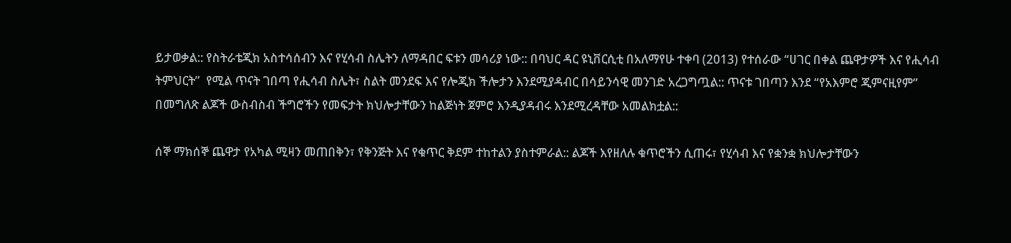ይታወቃል:: የስትራቴጂክ አስተሳሰብን እና የሂሳብ ስሌትን ለማዳበር ፍቱን መሳሪያ ነው:: በባህር ዳር ዩኒቨርሲቲ በአለማየሁ ተቀባ (2013) የተሰራው “ሀገር በቀል ጨዋታዎች እና የሒሳብ ትምህርት”  የሚል ጥናት ገበጣ የሒሳብ ስሌት፣ ስልት መንደፍ እና የሎጂክ ችሎታን እንደሚያዳብር በሳይንሳዊ መንገድ አረጋግጧል:: ጥናቱ ገበጣን እንደ “የአእምሮ ጂምናዚየም” በመግለጽ ልጆች ውስብስብ ችግሮችን የመፍታት ክህሎታቸውን ከልጅነት ጀምሮ እንዲያዳብሩ እንደሚረዳቸው አመልክቷል::

ሰኞ ማክሰኞ ጨዋታ የአካል ሚዛን መጠበቅን፣ የቅንጅት እና የቁጥር ቅደም ተከተልን ያስተምራል:: ልጆች እየዘለሉ ቁጥሮችን ሲጠሩ፣ የሂሳብ እና የቋንቋ ክህሎታቸውን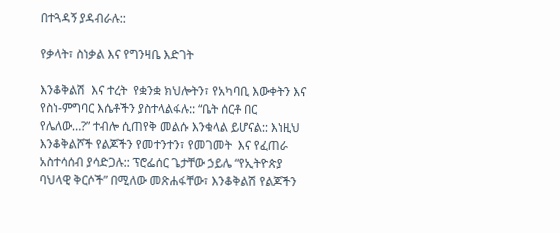በተጓዳኝ ያዳብራሉ::

የቃላት፣ ስነቃል እና የግንዛቤ እድገት

እንቆቅልሽ  እና ተረት  የቋንቋ ክህሎትን፣ የአካባቢ እውቀትን እና የስነ-ምግባር እሴቶችን ያስተላልፋሉ:: “ቤት ሰርቶ በር የሌለው…?” ተብሎ ሲጠየቅ መልሱ እንቁላል ይሆናል:: እነዚህ እንቆቅልሾች የልጆችን የመተንተን፣ የመገመት  እና የፈጠራ አስተሳሰብ ያሳድጋሉ:: ፕሮፌሰር ጌታቸው ኃይሌ “የኢትዮጵያ ባህላዊ ቅርሶች” በሚለው መጽሐፋቸው፣ እንቆቅልሽ የልጆችን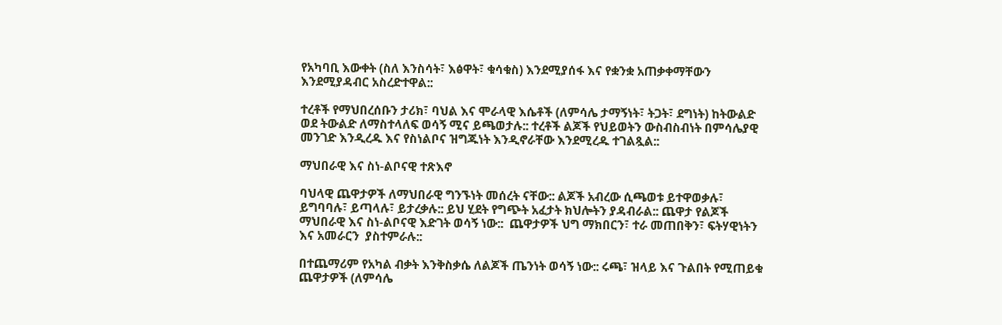የአካባቢ እውቀት (ስለ እንስሳት፣ እፅዋት፣ ቁሳቁስ) እንደሚያሰፋ እና የቋንቋ አጠቃቀማቸውን እንደሚያዳብር አስረድተዋል::

ተረቶች የማህበረሰቡን ታሪክ፣ ባህል እና ሞራላዊ እሴቶች (ለምሳሌ ታማኝነት፣ ትጋት፣ ደግነት) ከትውልድ ወደ ትውልድ ለማስተላለፍ ወሳኝ ሚና ይጫወታሉ:: ተረቶች ልጆች የህይወትን ውስብስብነት በምሳሌያዊ መንገድ እንዲረዱ እና የስነልቦና ዝግጁነት እንዲኖራቸው እንደሚረዱ ተገልጿል::

ማህበራዊ እና ስነ-ልቦናዊ ተጽእኖ

ባህላዊ ጨዋታዎች ለማህበራዊ ግንኙነት መሰረት ናቸው:: ልጆች አብረው ሲጫወቱ ይተዋወቃሉ፣ ይግባባሉ፣ ይጣላሉ፣ ይታረቃሉ:: ይህ ሂደት የግጭት አፈታት ክህሎትን ያዳብራል:: ጨዋታ የልጆች ማህበራዊ እና ስነ-ልቦናዊ እድገት ወሳኝ ነው::  ጨዋታዎች ህግ ማክበርን፣ ተራ መጠበቅን፣ ፍትሃዊነትን እና አመራርን  ያስተምራሉ::

በተጨማሪም የአካል ብቃት እንቅስቃሴ ለልጆች ጤንነት ወሳኝ ነው:: ሩጫ፣ ዝላይ እና ጉልበት የሚጠይቁ ጨዋታዎች (ለምሳሌ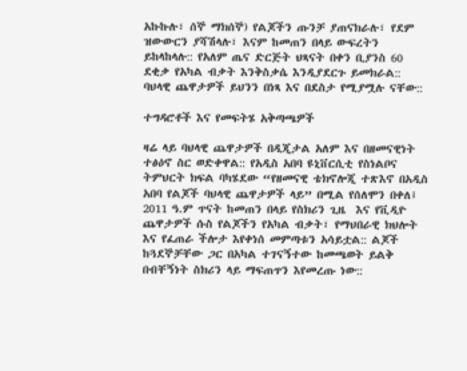አኩኩሉ፣ ሰኞ ማክሰኞ) የልጆችን ጡንቻ ያጠናክራሉ፣ የደም ዝውውርን ያሻሽላሉ፣ እናም ከመጠን በላይ ውፍረትን  ይከላከላሉ:: የአለም ጤና ድርጅት ህጻናት በቀን ቢያንስ 60 ደቂቃ የአካል ብቃት እንቅስቃሴ እንዲያደርጉ ይመክራል:: ባህላዊ ጨዋታዎች ይህንን በነጻ እና በደስታ የሚያሟሉ ናቸው::

ተግዳሮቶች እና የመፍትሄ አቅጣጫዎች

ዛሬ ላይ ባህላዊ ጨዋታዎች በዲጂታል አለም እና በዘመናዊነት ተፅዕኖ ስር ወድቀዋል:: የአዲስ አበባ ዩኒቨርሲቲ የስነልቦና ትምህርት ክፍል ባካሄደው “የዘመናዊ ቴክኖሎጂ ተጽእኖ በአዲስ አበባ የልጆች ባህላዊ ጨዋታዎች ላይ” በሚል የሰለሞን በቀለ፤ 2011 ዓ.ም ጥናት ከመጠን በላይ የስክሪን ጊዜ  እና የቪዲዮ ጨዋታዎች ሱስ የልጆችን የአካል ብቃት፣ የማህበራዊ ክህሎት እና የፈጠራ ችሎታ እየቀነሰ መምጣቱን አሳይቷል:: ልጆች ከጓደኞቻቸው ጋር በአካል ተገናኝተው ከመጫወት ይልቅ በብቸኝነት ስክሪን ላይ ማፍጠጥን እየመረጡ ነው::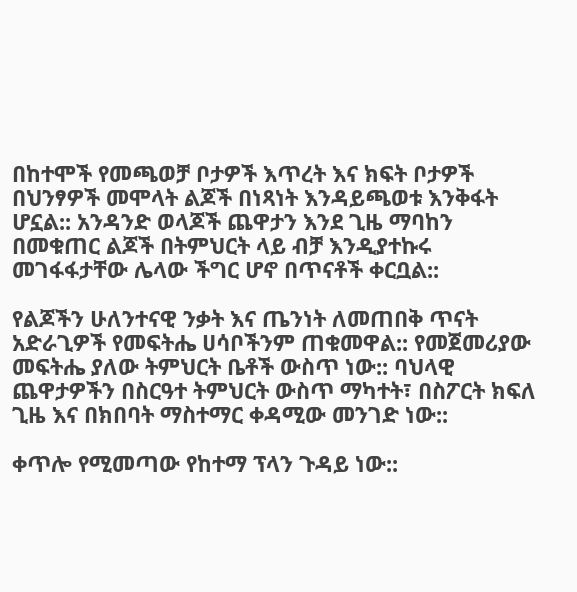በከተሞች የመጫወቻ ቦታዎች እጥረት እና ክፍት ቦታዎች በህንፃዎች መሞላት ልጆች በነጻነት እንዳይጫወቱ እንቅፋት ሆኗል:: አንዳንድ ወላጆች ጨዋታን እንደ ጊዜ ማባከን በመቁጠር ልጆች በትምህርት ላይ ብቻ እንዲያተኩሩ መገፋፋታቸው ሌላው ችግር ሆኖ በጥናቶች ቀርቧል::

የልጆችን ሁለንተናዊ ንቃት እና ጤንነት ለመጠበቅ ጥናት አድራጊዎች የመፍትሔ ሀሳቦችንም ጠቁመዋል:: የመጀመሪያው መፍትሔ ያለው ትምህርት ቤቶች ውስጥ ነው:: ባህላዊ ጨዋታዎችን በስርዓተ ትምህርት ውስጥ ማካተት፣ በስፖርት ክፍለ ጊዜ እና በክበባት ማስተማር ቀዳሚው መንገድ ነው::

ቀጥሎ የሚመጣው የከተማ ፕላን ጉዳይ ነው::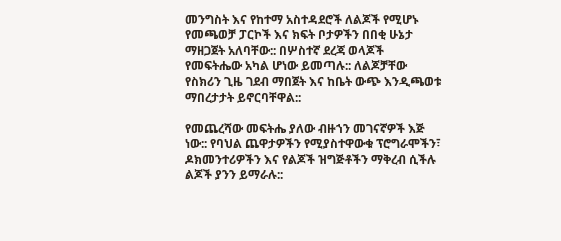መንግስት እና የከተማ አስተዳደሮች ለልጆች የሚሆኑ የመጫወቻ ፓርኮች እና ክፍት ቦታዎችን በበቂ ሁኔታ ማዘጋጀት አለባቸው:: በሦስተኛ ደረጃ ወላጆች የመፍትሔው አካል ሆነው ይመጣሉ:: ለልጆቻቸው የስክሪን ጊዜ ገደብ ማበጀት እና ከቤት ውጭ እንዲጫወቱ ማበረታታት ይኖርባቸዋል::

የመጨረሻው መፍትሔ ያለው ብዙኀን መገናኛዎች እጅ ነው:: የባህል ጨዋታዎችን የሚያስተዋውቁ ፕሮግራሞችን፣ ዶክመንተሪዎችን እና የልጆች ዝግጅቶችን ማቅረብ ሲችሉ ልጆች ያንን ይማራሉ::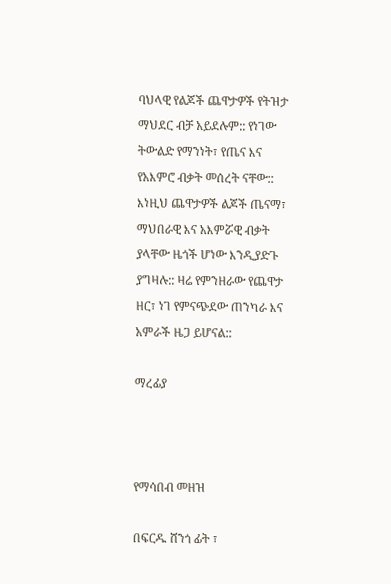ባህላዊ የልጆች ጨዋታዎች የትዝታ ማህደር ብቻ አይደሉም:: የነገው ትውልድ የማንነት፣ የጤና እና የአእምሮ ብቃት መሰረት ናቸው:: እነዚህ ጨዋታዎች ልጆች ጤናማ፣ ማህበራዊ እና አእምሯዊ ብቃት ያላቸው ዜጎች ሆነው እንዲያድጉ ያግዛሉ:: ዛሬ የምንዘራው የጨዋታ ዘር፣ ነገ የምናጭደው ጠንካራ እና አምራች ዜጋ ይሆናል::

ማረፊያ



የማሳበብ መዘዝ

በፍርዱ ሸንጎ ፊት ፣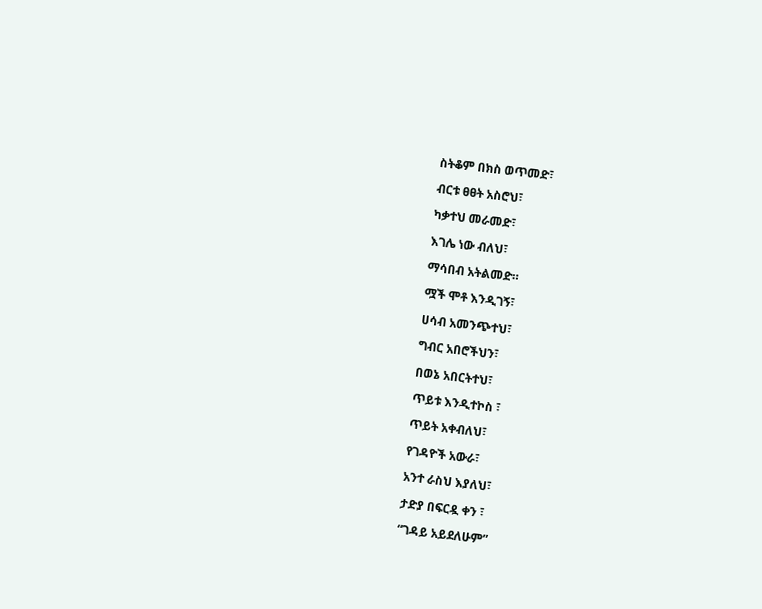ስትቆም በክስ ወጥመድ፣

ብርቱ ፀፀት አስሮህ፣

ካቃተህ መራመድ፣

እገሌ ነው ብለህ፣

ማሳበብ አትልመድ።

ሟች ሞቶ እንዲገኝ፣

ሀሳብ አመንጭተህ፣

ግብር አበሮችህን፣

በወኔ አበርትተህ፣

ጥይቱ እንዲተኮስ ፣

ጥይት አቀብለህ፣

የገዳዮች አውራ፣

አንተ ራስህ እያለህ፣

ታድያ በፍርዷ ቀን ፣

“ገዳይ አይደለሁም”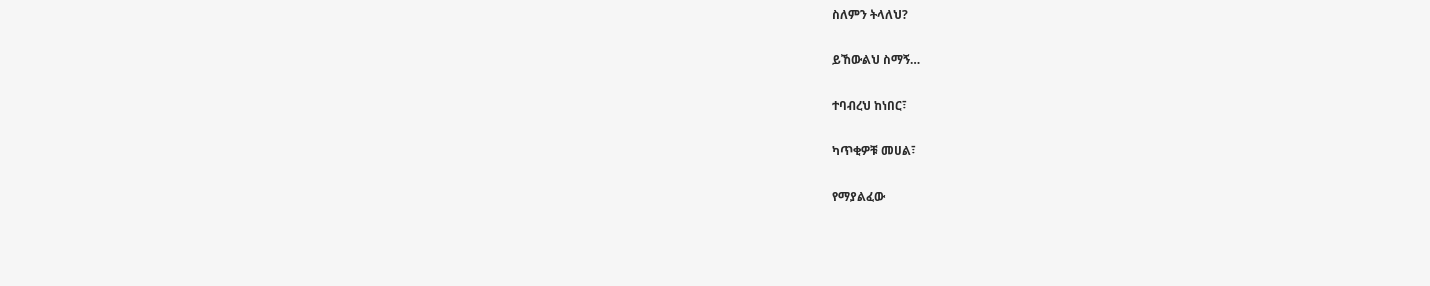ስለምን ትላለህ?

ይኸውልህ ስማኝ…

ተባብረህ ከነበር፣

ካጥቂዎቹ መሀል፣

የማያልፈው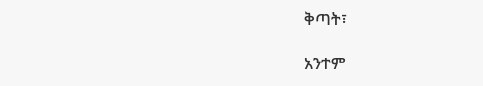ቅጣት፣

አንተም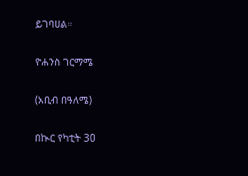ይገባሀል።

ዮሐንስ ገርማሜ

(አቢብ በዓለሜ)

በኲር የካቲት 30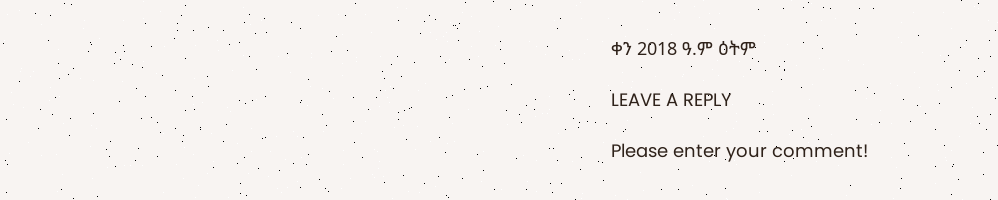ቀን 2018 ዓ.ም ዕትም

LEAVE A REPLY

Please enter your comment!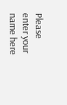Please enter your name here